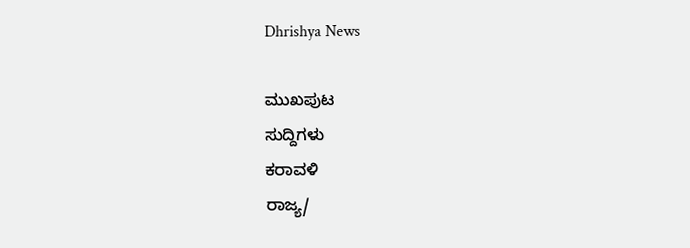Dhrishya News

ಮುಖಪುಟ
ಸುದ್ದಿಗಳು
ಕರಾವಳಿ
ರಾಜ್ಯ/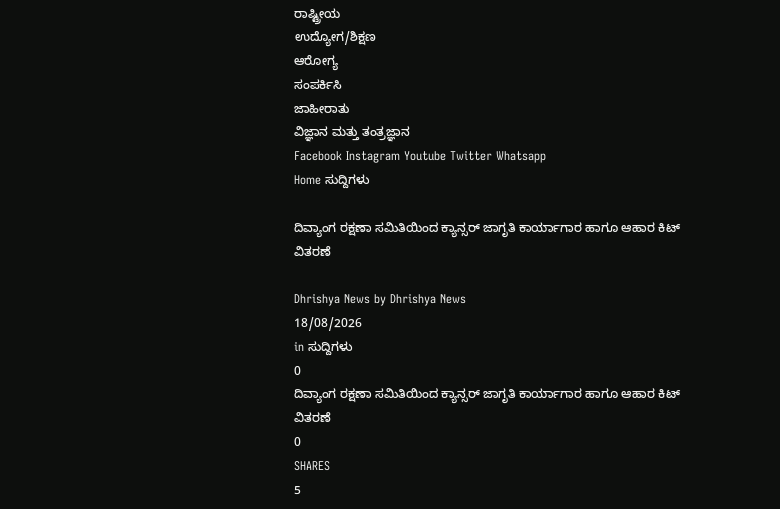ರಾಷ್ಟ್ರೀಯ
ಉದ್ಯೋಗ/ಶಿಕ್ಷಣ
ಆರೋಗ್ಯ
ಸಂಪರ್ಕಿಸಿ
ಜಾಹೀರಾತು
ವಿಜ್ಞಾನ ಮತ್ತು ತಂತ್ರಜ್ಞಾನ
Facebook Instagram Youtube Twitter Whatsapp
Home ಸುದ್ದಿಗಳು

ದಿವ್ಯಾಂಗ ರಕ್ಷಣಾ ಸಮಿತಿಯಿಂದ ಕ್ಯಾನ್ಸರ್ ಜಾಗೃತಿ ಕಾರ್ಯಾಗಾರ ಹಾಗೂ ಆಹಾರ ಕಿಟ್ ವಿತರಣೆ

Dhrishya News by Dhrishya News
18/08/2026
in ಸುದ್ದಿಗಳು
0
ದಿವ್ಯಾಂಗ ರಕ್ಷಣಾ ಸಮಿತಿಯಿಂದ ಕ್ಯಾನ್ಸರ್ ಜಾಗೃತಿ ಕಾರ್ಯಾಗಾರ ಹಾಗೂ ಆಹಾರ ಕಿಟ್ ವಿತರಣೆ
0
SHARES
5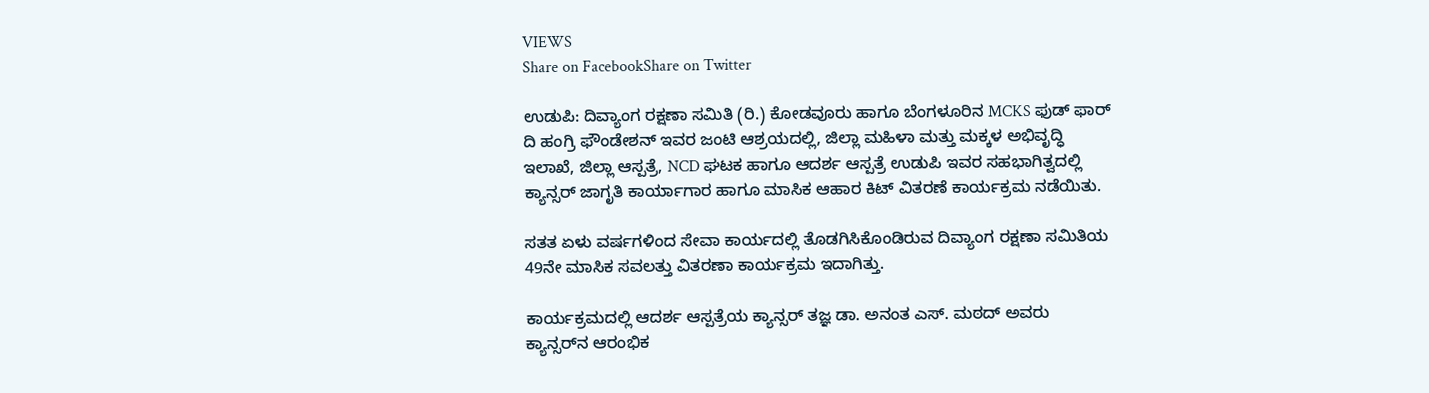VIEWS
Share on FacebookShare on Twitter

ಉಡುಪಿ: ದಿವ್ಯಾಂಗ ರಕ್ಷಣಾ ಸಮಿತಿ (ರಿ.) ಕೋಡವೂರು ಹಾಗೂ ಬೆಂಗಳೂರಿನ MCKS ಫುಡ್ ಫಾರ್ ದಿ ಹಂಗ್ರಿ ಫೌಂಡೇಶನ್ ಇವರ ಜಂಟಿ ಆಶ್ರಯದಲ್ಲಿ, ಜಿಲ್ಲಾ ಮಹಿಳಾ ಮತ್ತು ಮಕ್ಕಳ ಅಭಿವೃದ್ಧಿ ಇಲಾಖೆ, ಜಿಲ್ಲಾ ಆಸ್ಪತ್ರೆ, NCD ಘಟಕ ಹಾಗೂ ಆದರ್ಶ ಆಸ್ಪತ್ರೆ ಉಡುಪಿ ಇವರ ಸಹಭಾಗಿತ್ವದಲ್ಲಿ ಕ್ಯಾನ್ಸರ್ ಜಾಗೃತಿ ಕಾರ್ಯಾಗಾರ ಹಾಗೂ ಮಾಸಿಕ ಆಹಾರ ಕಿಟ್ ವಿತರಣೆ ಕಾರ್ಯಕ್ರಮ ನಡೆಯಿತು.

ಸತತ ಏಳು ವರ್ಷಗಳಿಂದ ಸೇವಾ ಕಾರ್ಯದಲ್ಲಿ ತೊಡಗಿಸಿಕೊಂಡಿರುವ ದಿವ್ಯಾಂಗ ರಕ್ಷಣಾ ಸಮಿತಿಯ 49ನೇ ಮಾಸಿಕ ಸವಲತ್ತು ವಿತರಣಾ ಕಾರ್ಯಕ್ರಮ ಇದಾಗಿತ್ತು.

ಕಾರ್ಯಕ್ರಮದಲ್ಲಿ ಆದರ್ಶ ಆಸ್ಪತ್ರೆಯ ಕ್ಯಾನ್ಸರ್ ತಜ್ಞ ಡಾ. ಅನಂತ ಎಸ್. ಮಠದ್ ಅವರು ಕ್ಯಾನ್ಸರ್‌ನ ಆರಂಭಿಕ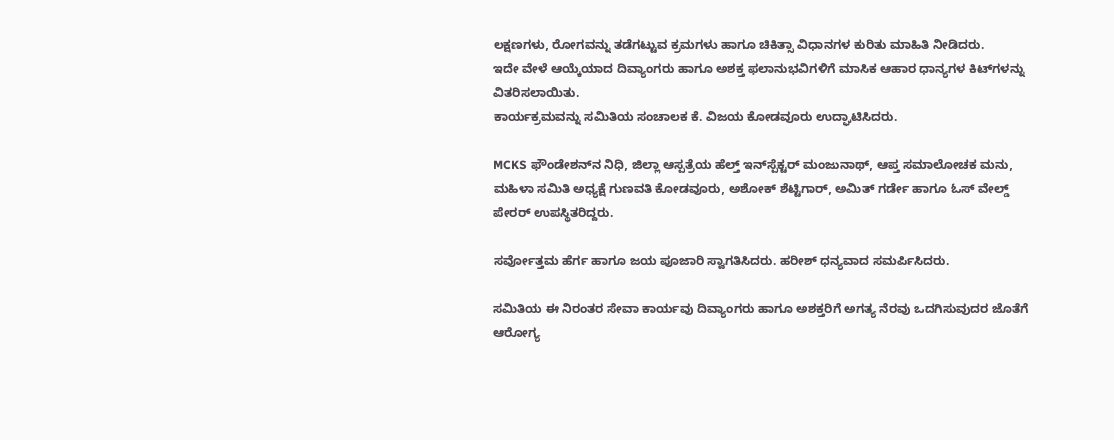ಲಕ್ಷಣಗಳು, ರೋಗವನ್ನು ತಡೆಗಟ್ಟುವ ಕ್ರಮಗಳು ಹಾಗೂ ಚಿಕಿತ್ಸಾ ವಿಧಾನಗಳ ಕುರಿತು ಮಾಹಿತಿ ನೀಡಿದರು.
ಇದೇ ವೇಳೆ ಆಯ್ಕೆಯಾದ ದಿವ್ಯಾಂಗರು ಹಾಗೂ ಅಶಕ್ತ ಫಲಾನುಭವಿಗಳಿಗೆ ಮಾಸಿಕ ಆಹಾರ ಧಾನ್ಯಗಳ ಕಿಟ್‌ಗಳನ್ನು ವಿತರಿಸಲಾಯಿತು.
ಕಾರ್ಯಕ್ರಮವನ್ನು ಸಮಿತಿಯ ಸಂಚಾಲಕ ಕೆ. ವಿಜಯ ಕೋಡವೂರು ಉದ್ಘಾಟಿಸಿದರು.

MCKS ಫೌಂಡೇಶನ್‌ನ ನಿಧಿ, ಜಿಲ್ಲಾ ಆಸ್ಪತ್ರೆಯ ಹೆಲ್ತ್ ಇನ್‌ಸ್ಪೆಕ್ಟರ್ ಮಂಜುನಾಥ್, ಆಪ್ತ ಸಮಾಲೋಚಕ ಮನು, ಮಹಿಳಾ ಸಮಿತಿ ಅಧ್ಯಕ್ಷೆ ಗುಣವತಿ ಕೋಡವೂರು, ಅಶೋಕ್ ಶೆಟ್ಟಿಗಾರ್, ಅಮಿತ್ ಗರ್ಡೇ ಹಾಗೂ ಓಸ್ ವೇಲ್ಡ್ ಪೇರರ್ ಉಪಸ್ಥಿತರಿದ್ದರು.

ಸರ್ವೋತ್ತಮ ಹೆರ್ಗ ಹಾಗೂ ಜಯ ಪೂಜಾರಿ ಸ್ವಾಗತಿಸಿದರು. ಹರೀಶ್ ಧನ್ಯವಾದ ಸಮರ್ಪಿಸಿದರು.

ಸಮಿತಿಯ ಈ ನಿರಂತರ ಸೇವಾ ಕಾರ್ಯವು ದಿವ್ಯಾಂಗರು ಹಾಗೂ ಅಶಕ್ತರಿಗೆ ಅಗತ್ಯ ನೆರವು ಒದಗಿಸುವುದರ ಜೊತೆಗೆ ಆರೋಗ್ಯ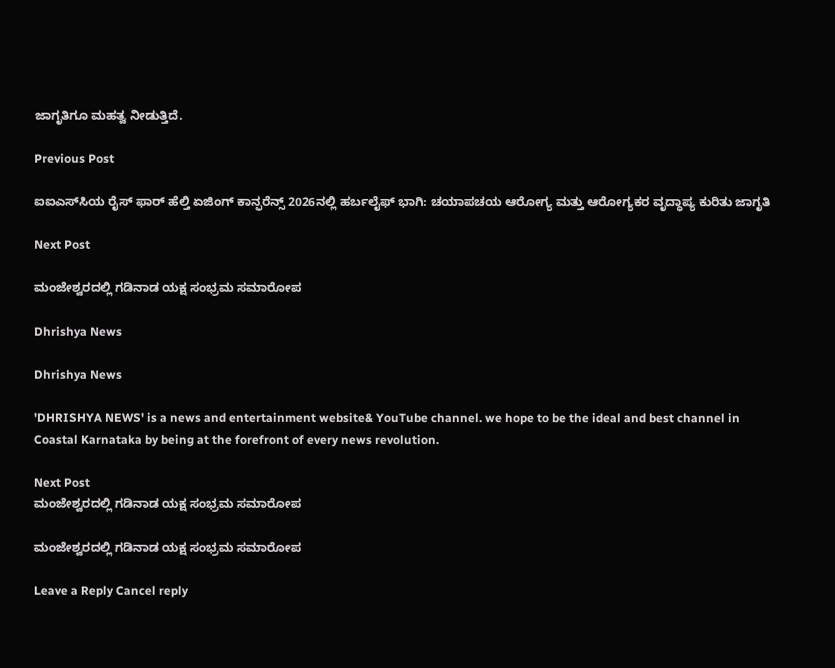ಜಾಗೃತಿಗೂ ಮಹತ್ವ ನೀಡುತ್ತಿದೆ.

Previous Post

ಐಐಎಸ್‌ಸಿಯ ರೈಸ್ ಫಾರ್ ಹೆಲ್ತಿ ಏಜಿಂಗ್ ಕಾನ್ಫರೆನ್ಸ್ 2026ನಲ್ಲಿ ಹರ್ಬಲೈಫ್ ಭಾಗಿ: ಚಯಾಪಚಯ ಆರೋಗ್ಯ ಮತ್ತು ಆರೋಗ್ಯಕರ ವೃದ್ಧಾಪ್ಯ ಕುರಿತು ಜಾಗೃತಿ

Next Post

ಮಂಜೇಶ್ವರದಲ್ಲಿ ಗಡಿನಾಡ ಯಕ್ಷ ಸಂಭ್ರಮ ಸಮಾರೋಪ

Dhrishya News

Dhrishya News

'DHRISHYA NEWS' is a news and entertainment website& YouTube channel. we hope to be the ideal and best channel in Coastal Karnataka by being at the forefront of every news revolution.

Next Post
ಮಂಜೇಶ್ವರದಲ್ಲಿ ಗಡಿನಾಡ ಯಕ್ಷ ಸಂಭ್ರಮ ಸಮಾರೋಪ

ಮಂಜೇಶ್ವರದಲ್ಲಿ ಗಡಿನಾಡ ಯಕ್ಷ ಸಂಭ್ರಮ ಸಮಾರೋಪ

Leave a Reply Cancel reply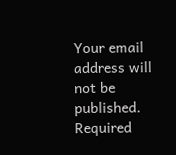Your email address will not be published. Required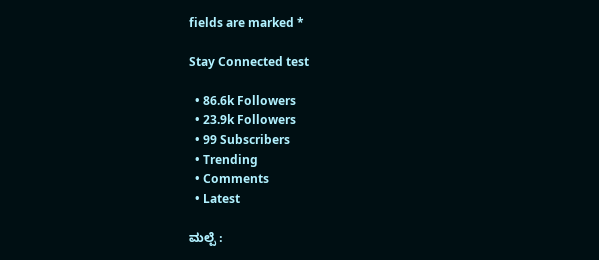fields are marked *

Stay Connected test

  • 86.6k Followers
  • 23.9k Followers
  • 99 Subscribers
  • Trending
  • Comments
  • Latest

ಮಲ್ಪೆ :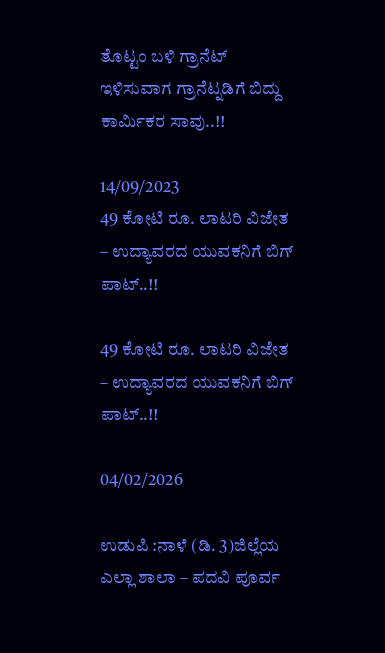ತೊಟ್ಟಂ ಬಳಿ ಗ್ರಾನೆಟ್ ಇಳಿಸುವಾಗ ಗ್ರಾನೆಟ್ನಡಿಗೆ ಬಿದ್ದು ಕಾರ್ಮಿಕರ ಸಾವು..!!

14/09/2023
49 ಕೋಟಿ ರೂ. ಲಾಟರಿ ವಿಜೇತ – ಉದ್ಯಾವರದ ಯುವಕನಿಗೆ ಬಿಗ್ ಪಾಟ್..!!

49 ಕೋಟಿ ರೂ. ಲಾಟರಿ ವಿಜೇತ – ಉದ್ಯಾವರದ ಯುವಕನಿಗೆ ಬಿಗ್ ಪಾಟ್..!!

04/02/2026

ಉಡುಪಿ :ನಾಳೆ (ಡಿ. 3)ಜಿಲ್ಲೆಯ ಎಲ್ಲಾ ಶಾಲಾ – ಪದವಿ ಪೂರ್ವ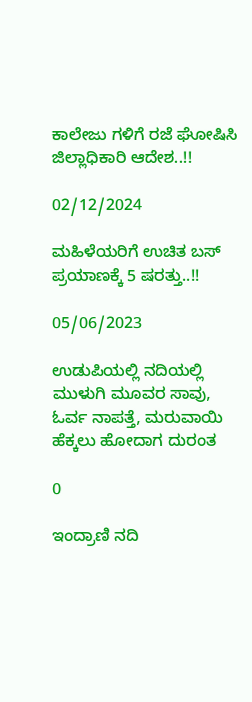ಕಾಲೇಜು ಗಳಿಗೆ ರಜೆ ಘೋಷಿಸಿ ಜಿಲ್ಲಾಧಿಕಾರಿ ಆದೇಶ..!!

02/12/2024

ಮಹಿಳೆಯರಿಗೆ ಉಚಿತ ಬಸ್ ಪ್ರಯಾಣಕ್ಕೆ 5 ಷರತ್ತು..!!

05/06/2023

ಉಡುಪಿಯಲ್ಲಿ ನದಿಯಲ್ಲಿ ಮುಳುಗಿ ಮೂವರ ಸಾವು, ಓರ್ವ ನಾಪತ್ತೆ, ಮರುವಾಯಿ ಹೆಕ್ಕಲು ಹೋದಾಗ ದುರಂತ

0

ಇಂದ್ರಾಣಿ ನದಿ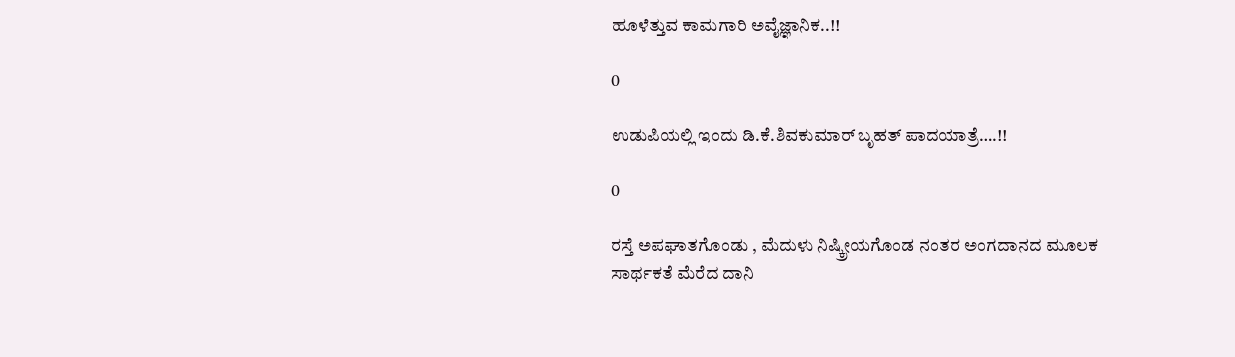ಹೂಳೆತ್ತುವ ಕಾಮಗಾರಿ ಅವೈಜ್ಞಾನಿಕ..!!

0

ಉಡುಪಿಯಲ್ಲಿ ಇಂದು ಡಿ.ಕೆ.ಶಿವಕುಮಾರ್‌ ಬೃಹತ್ ಪಾದಯಾತ್ರೆ….!!

0

ರಸ್ತೆ ಅಪಘಾತಗೊಂಡು , ಮೆದುಳು ನಿಷ್ಕ್ರೀಯಗೊಂಡ ನಂತರ ಅಂಗದಾನದ ಮೂಲಕ ಸಾರ್ಥಕತೆ ಮೆರೆದ ದಾನಿ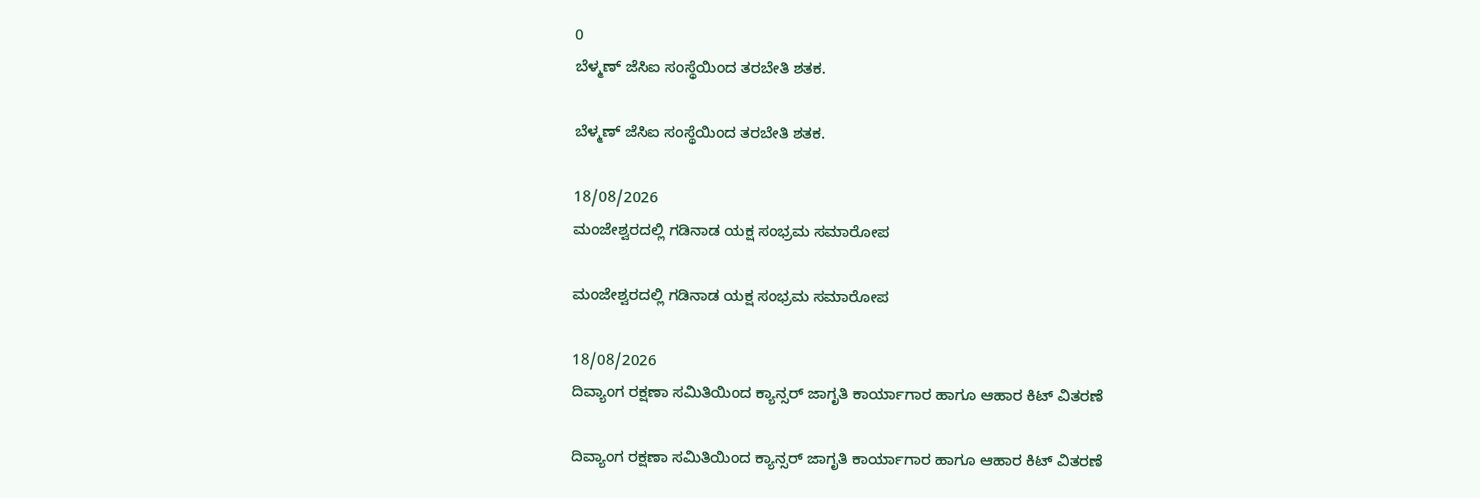0
ಬೆಳ್ಮಣ್ ಜೆಸಿಐ ಸಂಸ್ಥೆಯಿಂದ ತರಬೇತಿ ಶತಕ.

ಬೆಳ್ಮಣ್ ಜೆಸಿಐ ಸಂಸ್ಥೆಯಿಂದ ತರಬೇತಿ ಶತಕ.

18/08/2026
ಮಂಜೇಶ್ವರದಲ್ಲಿ ಗಡಿನಾಡ ಯಕ್ಷ ಸಂಭ್ರಮ ಸಮಾರೋಪ

ಮಂಜೇಶ್ವರದಲ್ಲಿ ಗಡಿನಾಡ ಯಕ್ಷ ಸಂಭ್ರಮ ಸಮಾರೋಪ

18/08/2026
ದಿವ್ಯಾಂಗ ರಕ್ಷಣಾ ಸಮಿತಿಯಿಂದ ಕ್ಯಾನ್ಸರ್ ಜಾಗೃತಿ ಕಾರ್ಯಾಗಾರ ಹಾಗೂ ಆಹಾರ ಕಿಟ್ ವಿತರಣೆ

ದಿವ್ಯಾಂಗ ರಕ್ಷಣಾ ಸಮಿತಿಯಿಂದ ಕ್ಯಾನ್ಸರ್ ಜಾಗೃತಿ ಕಾರ್ಯಾಗಾರ ಹಾಗೂ ಆಹಾರ ಕಿಟ್ ವಿತರಣೆ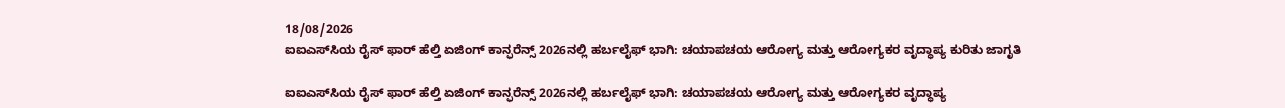18/08/2026
ಐಐಎಸ್‌ಸಿಯ ರೈಸ್ ಫಾರ್ ಹೆಲ್ತಿ ಏಜಿಂಗ್ ಕಾನ್ಫರೆನ್ಸ್ 2026ನಲ್ಲಿ ಹರ್ಬಲೈಫ್ ಭಾಗಿ: ಚಯಾಪಚಯ ಆರೋಗ್ಯ ಮತ್ತು ಆರೋಗ್ಯಕರ ವೃದ್ಧಾಪ್ಯ ಕುರಿತು ಜಾಗೃತಿ

ಐಐಎಸ್‌ಸಿಯ ರೈಸ್ ಫಾರ್ ಹೆಲ್ತಿ ಏಜಿಂಗ್ ಕಾನ್ಫರೆನ್ಸ್ 2026ನಲ್ಲಿ ಹರ್ಬಲೈಫ್ ಭಾಗಿ: ಚಯಾಪಚಯ ಆರೋಗ್ಯ ಮತ್ತು ಆರೋಗ್ಯಕರ ವೃದ್ಧಾಪ್ಯ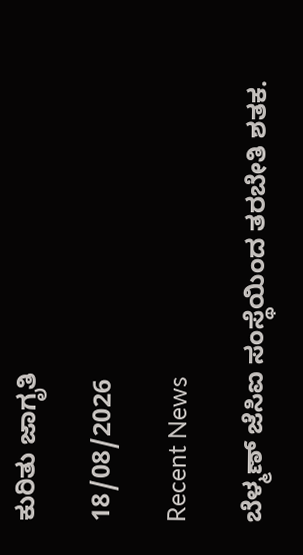ಕುರಿತು ಜಾಗೃತಿ

18/08/2026

Recent News

ಬೆಳ್ಮಣ್ ಜೆಸಿಐ ಸಂಸ್ಥೆಯಿಂದ ತರಬೇತಿ ಶತಕ.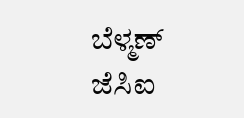ಬೆಳ್ಮಣ್ ಜೆಸಿಐ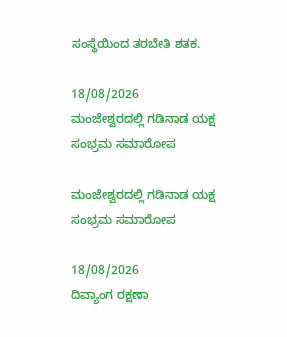ಸಂಸ್ಥೆಯಿಂದ ತರಬೇತಿ ಶತಕ.

18/08/2026
ಮಂಜೇಶ್ವರದಲ್ಲಿ ಗಡಿನಾಡ ಯಕ್ಷ ಸಂಭ್ರಮ ಸಮಾರೋಪ

ಮಂಜೇಶ್ವರದಲ್ಲಿ ಗಡಿನಾಡ ಯಕ್ಷ ಸಂಭ್ರಮ ಸಮಾರೋಪ

18/08/2026
ದಿವ್ಯಾಂಗ ರಕ್ಷಣಾ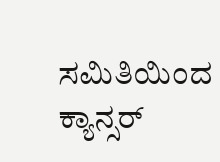ಸಮಿತಿಯಿಂದ ಕ್ಯಾನ್ಸರ್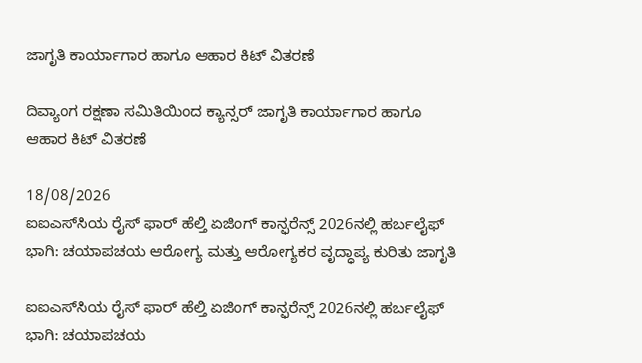ಜಾಗೃತಿ ಕಾರ್ಯಾಗಾರ ಹಾಗೂ ಆಹಾರ ಕಿಟ್ ವಿತರಣೆ

ದಿವ್ಯಾಂಗ ರಕ್ಷಣಾ ಸಮಿತಿಯಿಂದ ಕ್ಯಾನ್ಸರ್ ಜಾಗೃತಿ ಕಾರ್ಯಾಗಾರ ಹಾಗೂ ಆಹಾರ ಕಿಟ್ ವಿತರಣೆ

18/08/2026
ಐಐಎಸ್‌ಸಿಯ ರೈಸ್ ಫಾರ್ ಹೆಲ್ತಿ ಏಜಿಂಗ್ ಕಾನ್ಫರೆನ್ಸ್ 2026ನಲ್ಲಿ ಹರ್ಬಲೈಫ್ ಭಾಗಿ: ಚಯಾಪಚಯ ಆರೋಗ್ಯ ಮತ್ತು ಆರೋಗ್ಯಕರ ವೃದ್ಧಾಪ್ಯ ಕುರಿತು ಜಾಗೃತಿ

ಐಐಎಸ್‌ಸಿಯ ರೈಸ್ ಫಾರ್ ಹೆಲ್ತಿ ಏಜಿಂಗ್ ಕಾನ್ಫರೆನ್ಸ್ 2026ನಲ್ಲಿ ಹರ್ಬಲೈಫ್ ಭಾಗಿ: ಚಯಾಪಚಯ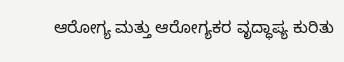ಆರೋಗ್ಯ ಮತ್ತು ಆರೋಗ್ಯಕರ ವೃದ್ಧಾಪ್ಯ ಕುರಿತು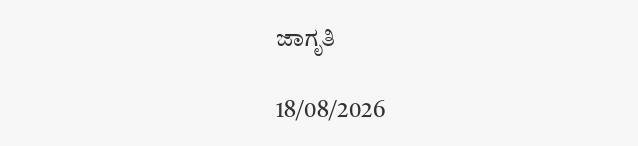ಜಾಗೃತಿ

18/08/2026